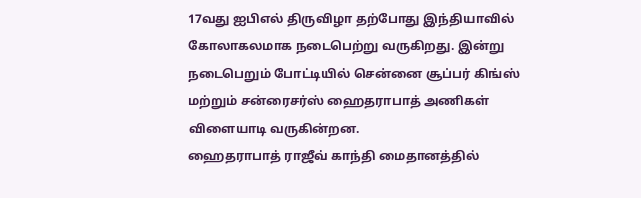17வது ஐபிஎல் திருவிழா தற்போது இந்தியாவில் கோலாகலமாக நடைபெற்று வருகிறது. இன்று நடைபெறும் போட்டியில் சென்னை சூப்பர் கிங்ஸ் மற்றும் சன்ரைசர்ஸ் ஹைதராபாத் அணிகள் விளையாடி வருகின்றன.
ஹைதராபாத் ராஜீவ் காந்தி மைதானத்தில்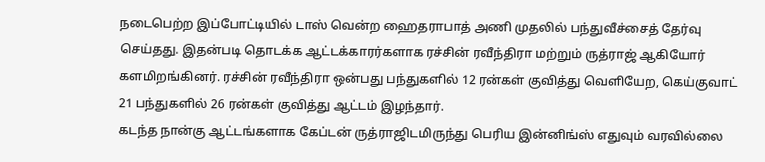நடைபெற்ற இப்போட்டியில் டாஸ் வென்ற ஹைதராபாத் அணி முதலில் பந்துவீச்சைத் தேர்வு செய்தது. இதன்படி தொடக்க ஆட்டக்காரர்களாக ரச்சின் ரவீந்திரா மற்றும் ருத்ராஜ் ஆகியோர் களமிறங்கினர். ரச்சின் ரவீந்திரா ஒன்பது பந்துகளில் 12 ரன்கள் குவித்து வெளியேற, கெய்குவாட் 21 பந்துகளில் 26 ரன்கள் குவித்து ஆட்டம் இழந்தார்.
கடந்த நான்கு ஆட்டங்களாக கேப்டன் ருத்ராஜிடமிருந்து பெரிய இன்னிங்ஸ் எதுவும் வரவில்லை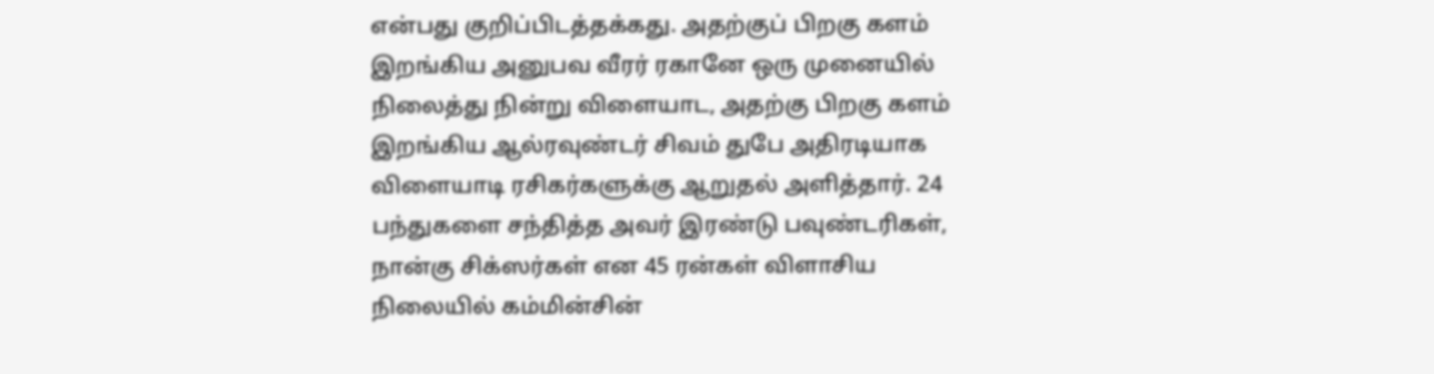என்பது குறிப்பிடத்தக்கது. அதற்குப் பிறகு களம் இறங்கிய அனுபவ வீரர் ரகானே ஒரு முனையில் நிலைத்து நின்று விளையாட, அதற்கு பிறகு களம் இறங்கிய ஆல்ரவுண்டர் சிவம் துபே அதிரடியாக விளையாடி ரசிகர்களுக்கு ஆறுதல் அளித்தார். 24 பந்துகளை சந்தித்த அவர் இரண்டு பவுண்டரிகள், நான்கு சிக்ஸர்கள் என 45 ரன்கள் விளாசிய நிலையில் கம்மின்சின்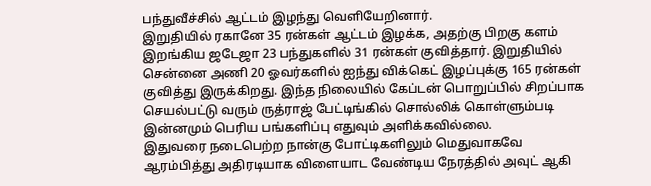பந்துவீச்சில் ஆட்டம் இழந்து வெளியேறினார்.
இறுதியில் ரகானே 35 ரன்கள் ஆட்டம் இழக்க, அதற்கு பிறகு களம் இறங்கிய ஜடேஜா 23 பந்துகளில் 31 ரன்கள் குவித்தார். இறுதியில் சென்னை அணி 20 ஓவர்களில் ஐந்து விக்கெட் இழப்புக்கு 165 ரன்கள் குவித்து இருக்கிறது. இந்த நிலையில் கேப்டன் பொறுப்பில் சிறப்பாக செயல்பட்டு வரும் ருத்ராஜ் பேட்டிங்கில் சொல்லிக் கொள்ளும்படி இன்னமும் பெரிய பங்களிப்பு எதுவும் அளிக்கவில்லை.
இதுவரை நடைபெற்ற நான்கு போட்டிகளிலும் மெதுவாகவே ஆரம்பித்து அதிரடியாக விளையாட வேண்டிய நேரத்தில் அவுட் ஆகி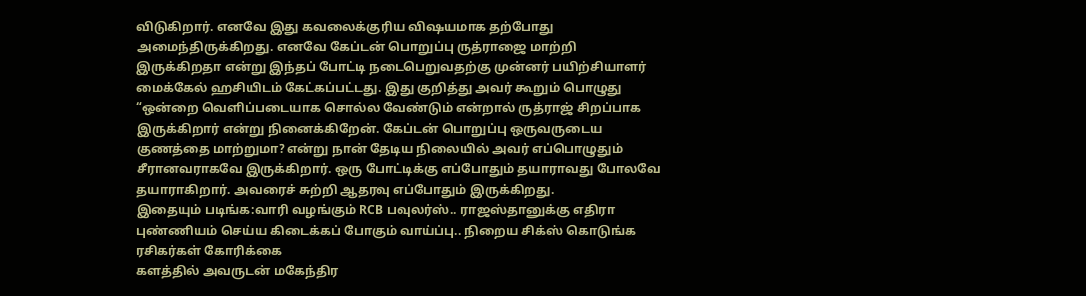விடுகிறார். எனவே இது கவலைக்குரிய விஷயமாக தற்போது அமைந்திருக்கிறது. எனவே கேப்டன் பொறுப்பு ருத்ராஜை மாற்றி இருக்கிறதா என்று இந்தப் போட்டி நடைபெறுவதற்கு முன்னர் பயிற்சியாளர் மைக்கேல் ஹசியிடம் கேட்கப்பட்டது. இது குறித்து அவர் கூறும் பொழுது
“ஒன்றை வெளிப்படையாக சொல்ல வேண்டும் என்றால் ருத்ராஜ் சிறப்பாக இருக்கிறார் என்று நினைக்கிறேன். கேப்டன் பொறுப்பு ஒருவருடைய குணத்தை மாற்றுமா? என்று நான் தேடிய நிலையில் அவர் எப்பொழுதும் சீரானவராகவே இருக்கிறார். ஒரு போட்டிக்கு எப்போதும் தயாராவது போலவே தயாராகிறார். அவரைச் சுற்றி ஆதரவு எப்போதும் இருக்கிறது.
இதையும் படிங்க:வாரி வழங்கும் RCB பவுலர்ஸ்.. ராஜஸ்தானுக்கு எதிரா புண்ணியம் செய்ய கிடைக்கப் போகும் வாய்ப்பு.. நிறைய சிக்ஸ் கொடுங்க ரசிகர்கள் கோரிக்கை
களத்தில் அவருடன் மகேந்திர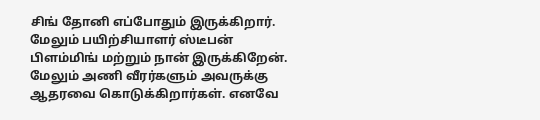சிங் தோனி எப்போதும் இருக்கிறார். மேலும் பயிற்சியாளர் ஸ்டீபன் பிளம்மிங் மற்றும் நான் இருக்கிறேன். மேலும் அணி வீரர்களும் அவருக்கு ஆதரவை கொடுக்கிறார்கள். எனவே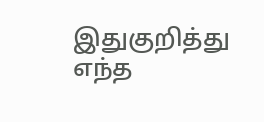இதுகுறித்து எந்த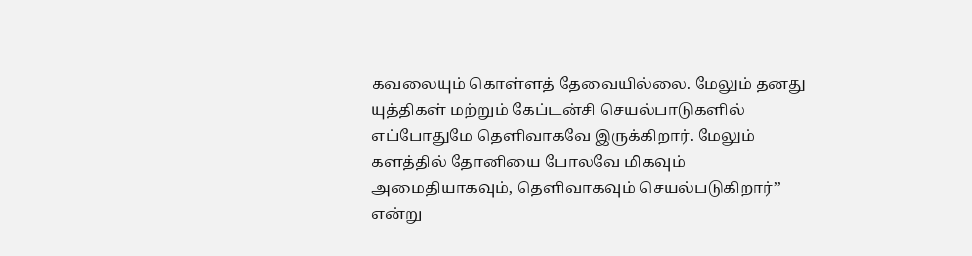கவலையும் கொள்ளத் தேவையில்லை. மேலும் தனது யுத்திகள் மற்றும் கேப்டன்சி செயல்பாடுகளில் எப்போதுமே தெளிவாகவே இருக்கிறார். மேலும் களத்தில் தோனியை போலவே மிகவும் அமைதியாகவும், தெளிவாகவும் செயல்படுகிறார்” என்று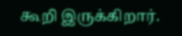கூறி இருக்கிறார்.